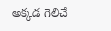అక్కడ గెలిచే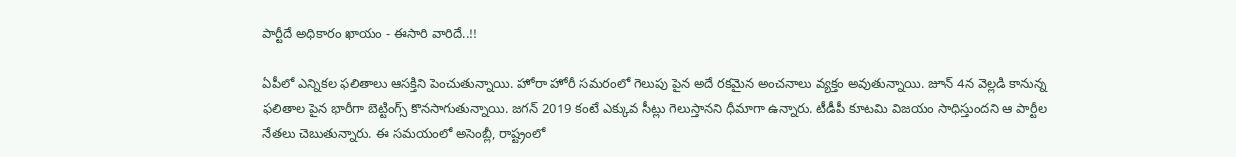పార్టీదే అధికారం ఖాయం - ఈసారి వారిదే..!!

ఏపీలో ఎన్నికల ఫలితాలు ఆసక్తిని పెంచుతున్నాయి. హోరా హోరీ సమరంలో గెలుపు పైన అదే రకమైన అంచనాలు వ్యక్తం అవుతున్నాయి. జూన్ 4న వెల్లడి కానున్న ఫలితాల పైన భారీగా బెట్టింగ్స్ కొనసాగుతున్నాయి. జగన్ 2019 కంటే ఎక్కువ సీట్లు గెలుస్తానని ధీమాగా ఉన్నారు. టీడీపీ కూటమి విజయం సాధిస్తుందని ఆ పార్టీల నేతలు చెబుతున్నారు. ఈ సమయంలో అసెంబ్లీ, రాష్ట్రంలో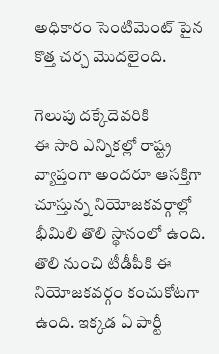అధికారం సెంటిమెంట్ పైన కొత్త చర్చ మొదలైంది.

గెలుపు దక్కేదెవరికి
ఈ సారి ఎన్నికల్లో రాష్ట్ర వ్యాప్తంగా అందరూ ఆసక్తిగా చూస్తున్న నియోజకవర్గాల్లో భీమిలి తొలి స్థానంలో ఉంది. తొలి నుంచి టీడీపీకి ఈ నియోజకవర్గం కంచుకోటగా ఉంది. ఇక్కడ ఏ పార్టీ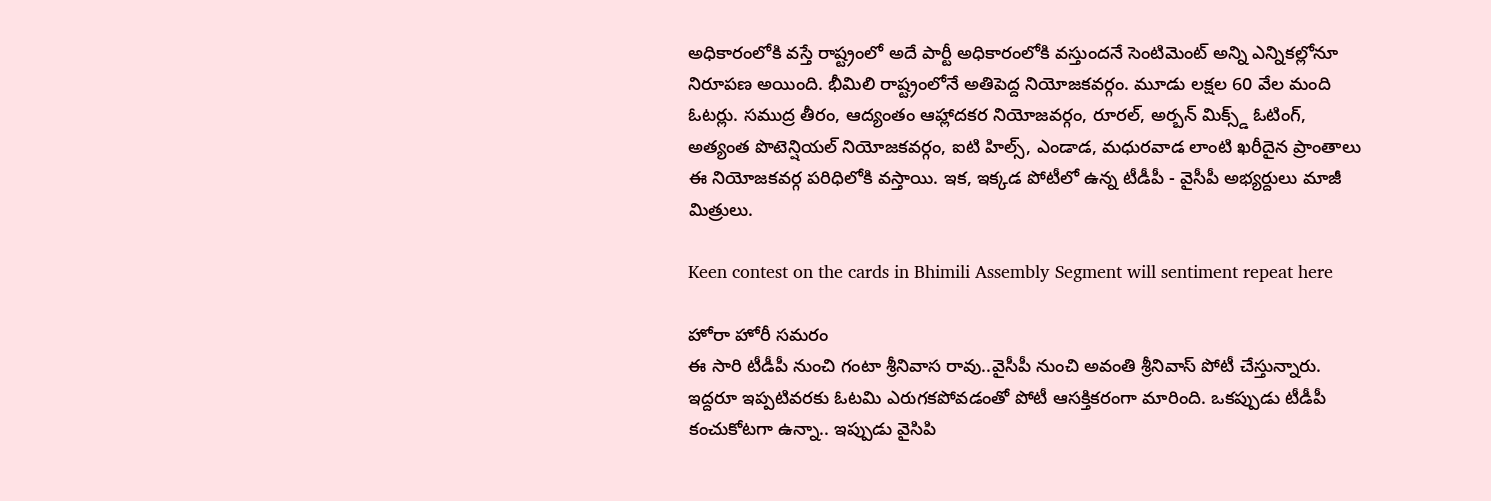అధికారంలోకి వస్తే రాష్ట్రంలో అదే పార్టీ అధికారంలోకి వస్తుందనే సెంటిమెంట్ అన్ని ఎన్నికల్లోనూ నిరూపణ అయింది. భీమిలి రాష్ట్రంలోనే అతిపెద్ద నియోజకవర్గం. మూడు లక్షల 60 వేల మంది ఓటర్లు. సముద్ర తీరం, ఆద్యంతం ఆహ్లాదకర నియోజవర్గం, రూరల్, అర్బన్ మిక్స్డ్ ఓటింగ్, అత్యంత పొటెన్షియల్ నియోజకవర్గం, ఐటి హిల్స్, ఎండాడ, మధురవాడ లాంటి ఖరీదైన ప్రాంతాలు ఈ నియోజకవర్గ పరిధిలోకి వస్తాయి. ఇక, ఇక్కడ పోటీలో ఉన్న టీడీపీ - వైసీపీ అభ్యర్దులు మాజీ మిత్రులు.

Keen contest on the cards in Bhimili Assembly Segment will sentiment repeat here

హోరా హోరీ సమరం
ఈ సారి టీడీపీ నుంచి గంటా శ్రీనివాస రావు..వైసీపీ నుంచి అవంతి శ్రీనివాస్ పోటీ చేస్తున్నారు. ఇద్దరూ ఇప్పటివరకు ఓటమి ఎరుగకపోవడంతో పోటీ ఆసక్తికరంగా మారింది. ఒకప్పుడు టీడీపీ కంచుకోటగా ఉన్నా.. ఇప్పుడు వైసిపి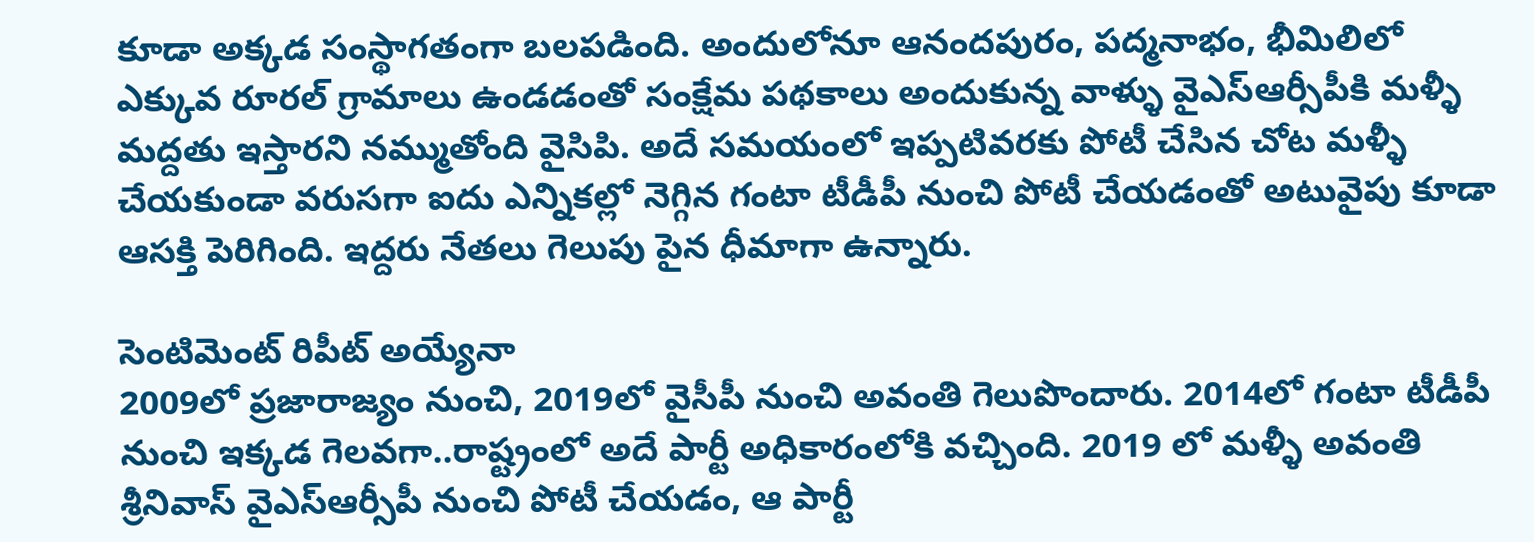కూడా అక్కడ సంస్థాగతంగా బలపడింది. అందులోనూ ఆనందపురం, పద్మనాభం, భీమిలిలో ఎక్కువ రూరల్ గ్రామాలు ఉండడంతో సంక్షేమ పథకాలు అందుకున్న వాళ్ళు వైఎస్ఆర్సీపీకి మళ్ళీ మద్దతు ఇస్తారని నమ్ముతోంది వైసిపి. అదే సమయంలో ఇప్పటివరకు పోటీ చేసిన చోట మళ్ళీ చేయకుండా వరుసగా ఐదు ఎన్నికల్లో నెగ్గిన గంటా టీడీపీ నుంచి పోటీ చేయడంతో అటువైపు కూడా ఆసక్తి పెరిగింది. ఇద్దరు నేతలు గెలుపు పైన ధీమాగా ఉన్నారు.

సెంటిమెంట్ రిపీట్ అయ్యేనా
2009లో ప్రజారాజ్యం నుంచి, 2019లో వైసీపీ నుంచి అవంతి గెలుపొందారు. 2014లో గంటా టీడీపీ నుంచి ఇక్కడ గెలవగా..రాష్ట్రంలో అదే పార్టీ అధికారంలోకి వచ్చింది. 2019 లో మళ్ళీ అవంతి శ్రీనివాస్ వైఎస్ఆర్సీపీ నుంచి పోటీ చేయడం, ఆ పార్టీ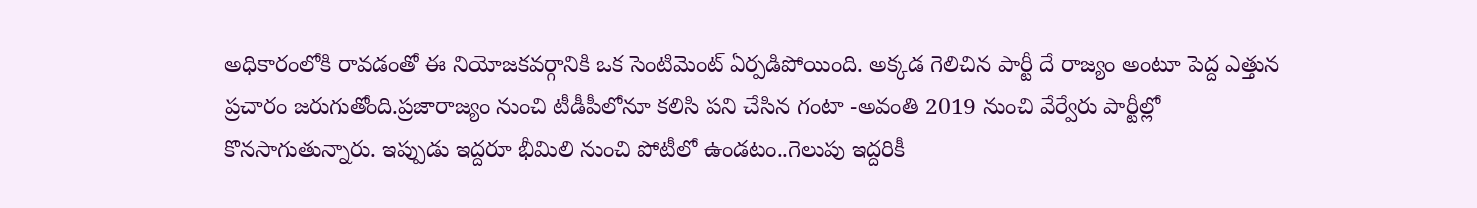అధికారంలోకి రావడంతో ఈ నియోజకవర్గానికి ఒక సెంటిమెంట్ ఏర్పడిపోయింది. అక్కడ గెలిచిన పార్టీ దే రాజ్యం అంటూ పెద్ద ఎత్తున ప్రచారం జరుగుతోంది.ప్రజారాజ్యం నుంచి టీడీపీలోనూ కలిసి పని చేసిన గంటా -అవంతి 2019 నుంచి వేర్వేరు పార్టీల్లో కొనసాగుతున్నారు. ఇప్పుడు ఇద్దరూ భీమిలి నుంచి పోటీలో ఉండటం..గెలుపు ఇద్దరికీ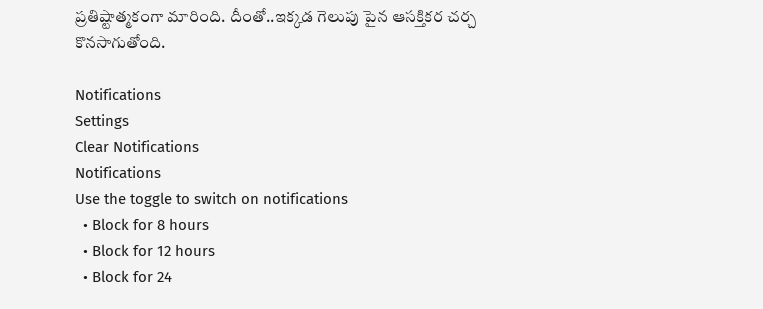ప్రతిష్టాత్మకంగా మారింది. దీంతో..ఇక్కడ గెలుపు పైన ఆసక్తికర చర్చ కొనసాగుతోంది.

Notifications
Settings
Clear Notifications
Notifications
Use the toggle to switch on notifications
  • Block for 8 hours
  • Block for 12 hours
  • Block for 24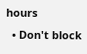hours
  • Don't block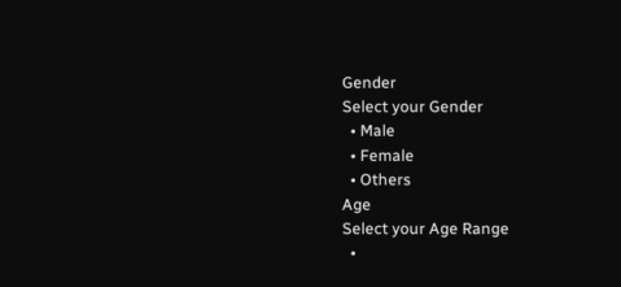Gender
Select your Gender
  • Male
  • Female
  • Others
Age
Select your Age Range
  •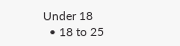Under 18
  • 18 to 25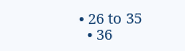• 26 to 35
  • 36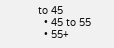to 45
  • 45 to 55
  • 55+